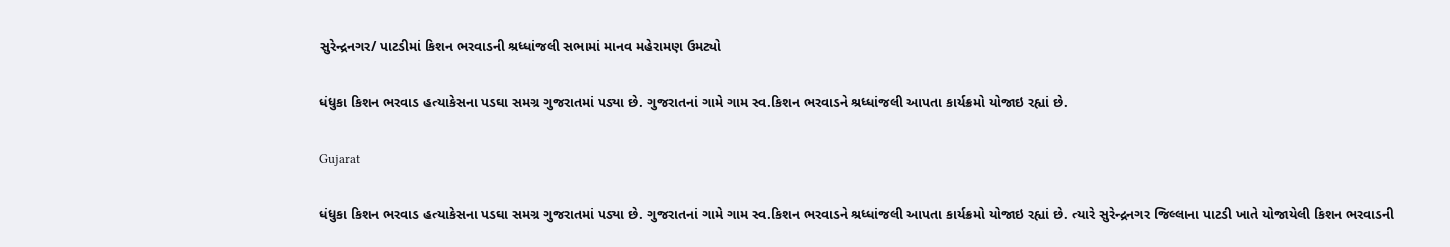સુરેન્દ્રનગર/ પાટડીમાં કિશન ભરવાડની શ્રધ્ધાંજલી સભામાં માનવ મહેરામણ ઉમટ્યો

ધંધુકા કિશન ભરવાડ હત્યાકેસના પડઘા સમગ્ર ગુજરાતમાં પડ્યા છે. ગુજરાતનાં ગામે ગામ સ્વ.કિશન ભરવાડને શ્રધ્ધાંજલી આપતા કાર્યક્રમો યોજાઇ રહ્યાં છે.

Gujarat

ધંધુકા કિશન ભરવાડ હત્યાકેસના પડઘા સમગ્ર ગુજરાતમાં પડ્યા છે. ગુજરાતનાં ગામે ગામ સ્વ.કિશન ભરવાડને શ્રધ્ધાંજલી આપતા કાર્યક્રમો યોજાઇ રહ્યાં છે. ત્યારે સુરેન્દ્રનગર જિલ્લાના પાટડી ખાતે યોજાયેલી કિશન ભરવાડની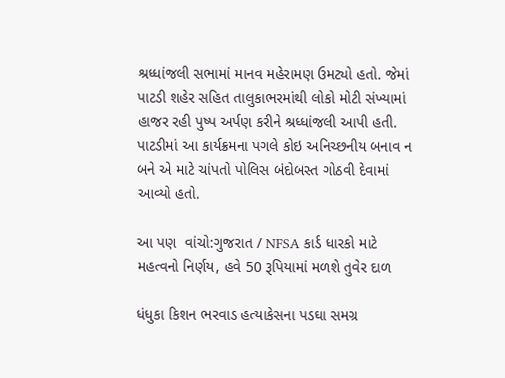શ્રધ્ધાંજલી સભામાં માનવ મહેરામણ ઉમટ્યો હતો. જેમાં પાટડી શહેર સહિત તાલુકાભરમાંથી લોકો મોટી સંખ્યામાં હાજર રહી પુષ્પ અર્પણ કરીને શ્રધ્ધાંજલી આપી હતી. પાટડીમાં આ કાર્યક્રમના પગલે કોઇ અનિચ્છનીય બનાવ ન બને એ માટે ચાંપતો પોલિસ બંદોબસ્ત ગોઠવી દેવામાં આવ્યો હતો.

આ પણ  વાંચો:ગુજરાત / NFSA કાર્ડ ધારકો માટે મહત્વનો નિર્ણય, હવે 50 રૂપિયામાં મળશે તુવેર દાળ

ધંધુકા કિશન ભરવાડ હત્યાકેસના પડઘા સમગ્ર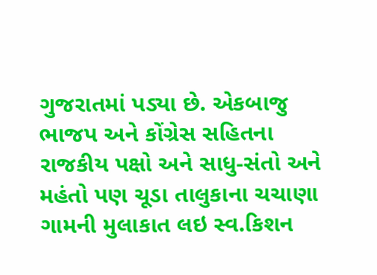ગુજરાતમાં પડ્યા છે. એકબાજુ ભાજપ અને કોંગ્રેસ સહિતના રાજકીય પક્ષો અને સાધુ-સંતો અને મહંતો પણ ચૂડા તાલુકાના ચચાણા ગામની મુલાકાત લઇ સ્વ.કિશન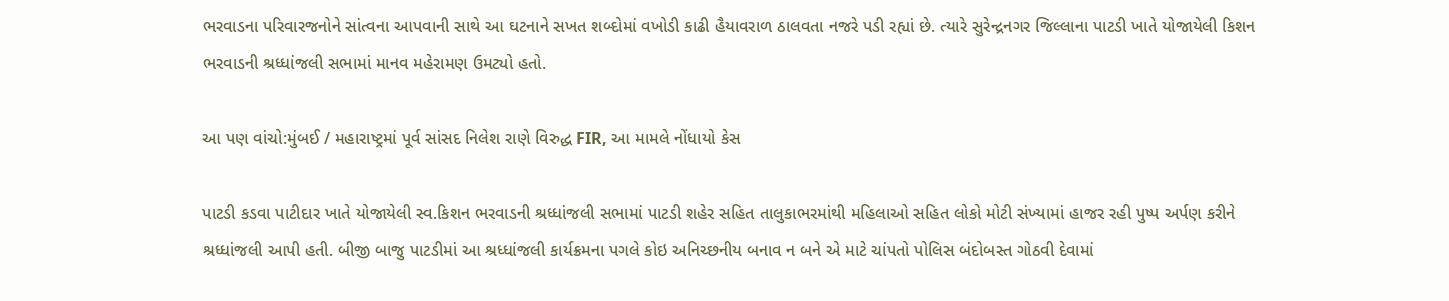ભરવાડના પરિવારજનોને સાંત્વના આપવાની સાથે આ ઘટનાને સખત શબ્દોમાં વખોડી કાઢી હૈયાવરાળ ઠાલવતા નજરે પડી રહ્યાં છે. ત્યારે સુરેન્દ્રનગર જિલ્લાના પાટડી ખાતે યોજાયેલી કિશન ભરવાડની શ્રધ્ધાંજલી સભામાં માનવ મહેરામણ ઉમટ્યો હતો.

આ પણ વાંચો:મુંબઈ / મહારાષ્ટ્રમાં પૂર્વ સાંસદ નિલેશ રાણે વિરુદ્ધ FIR, આ મામલે નોંધાયો કેસ

પાટડી કડવા પાટીદાર ખાતે યોજાયેલી સ્વ.કિશન ભરવાડની શ્રધ્ધાંજલી સભામાં પાટડી શહેર સહિત તાલુકાભરમાંથી મહિલાઓ સહિત લોકો મોટી સંખ્યામાં હાજર રહી પુષ્પ અર્પણ કરીને શ્રધ્ધાંજલી આપી હતી. બીજી બાજુ પાટડીમાં આ શ્રધ્ધાંજલી કાર્યક્રમના પગલે કોઇ અનિચ્છનીય બનાવ ન બને એ માટે ચાંપતો પોલિસ બંદોબસ્ત ગોઠવી દેવામાં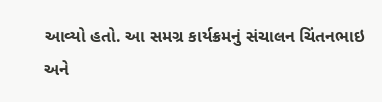આવ્યો હતો. આ સમગ્ર કાર્યક્રમનું સંચાલન ચિંતનભાઇ અને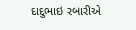દાદુભાઇ રબારીએ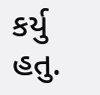કર્યુ હતુ.